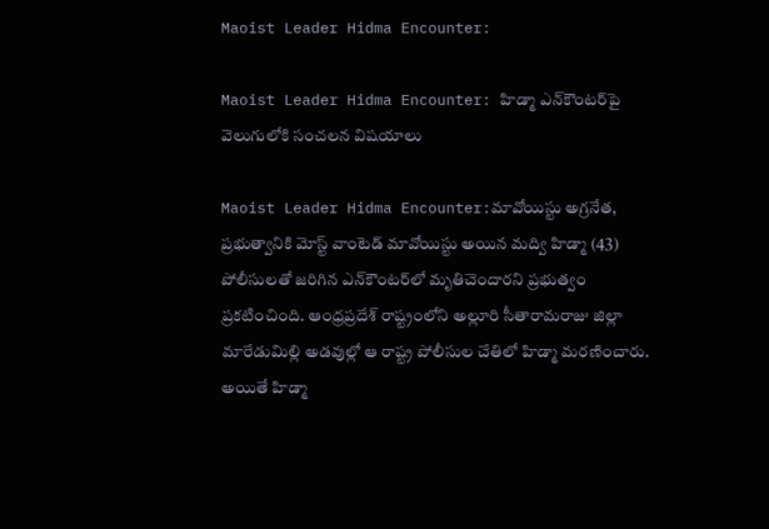Maoist Leader Hidma Encounter:

Maoist Leader Hidma Encounter: హిడ్మా ఎన్‌కౌంట‌ర్‌పై వెలుగులోకి సంచ‌ల‌న విష‌యాలు

Maoist Leader Hidma Encounter:మావోయిస్టు అగ్ర‌నేత, ప్ర‌భుత్వానికి మోస్ట్ వాంటెడ్ మావోయిస్టు అయిన మ‌ద్వి హిడ్మా (43) పోలీసుల‌తో జ‌రిగిన ఎన్‌కౌంట‌ర్‌లో మృతిచెందార‌ని ప్ర‌భుత్వం ప్ర‌క‌టించింది. ఆంధ్ర‌ప్ర‌దేశ్ రాష్ట్రంలోని అల్లూరి సీతారామ‌రాజు జిల్లా మారేడుమిల్లి అడ‌వుల్లో ఆ రాష్ట్ర‌ పోలీసుల చేతిలో హిడ్మా మ‌ర‌ణించారు. అయితే హిడ్మా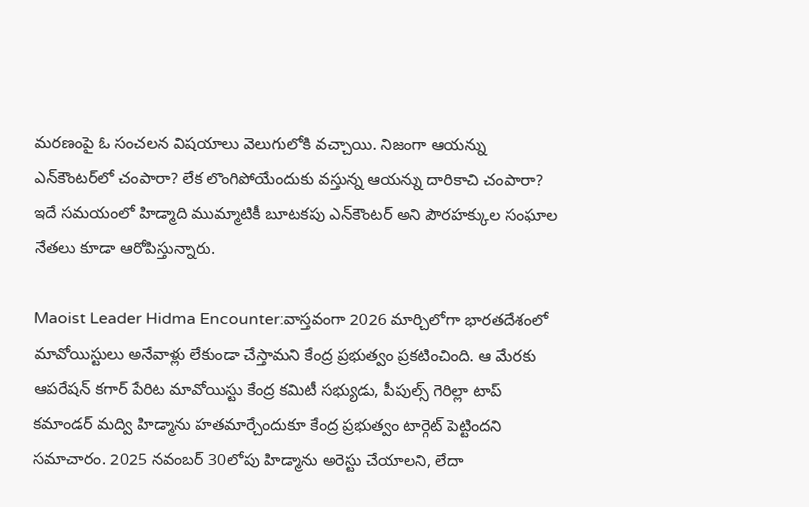మ‌ర‌ణంపై ఓ సంచ‌ల‌న విషయాలు వెలుగులోకి వ‌చ్చాయి. నిజంగా ఆయ‌న్ను ఎన్‌కౌంట‌ర్‌లో చంపారా? లేక లొంగిపోయేందుకు వ‌స్తున్న ఆయన్ను దారికాచి చంపారా? ఇదే స‌మ‌యంలో హిడ్మాది ముమ్మాటికీ బూట‌క‌పు ఎన్‌కౌంట‌ర్ అని పౌర‌హ‌క్కుల సంఘాల నేత‌లు కూడా ఆరోపిస్తున్నారు.

Maoist Leader Hidma Encounter:వాస్త‌వంగా 2026 మార్చిలోగా భార‌తదేశంలో మావోయిస్టులు అనేవాళ్లు లేకుండా చేస్తామ‌ని కేంద్ర ప్ర‌భుత్వం ప్ర‌క‌టించింది. ఆ మేర‌కు ఆప‌రేష‌న్ కగార్ పేరిట మావోయిస్టు కేంద్ర క‌మిటీ స‌భ్యుడు, పీపుల్స్ గెరిల్లా టాప్ క‌మాండ‌ర్ మ‌ద్వి హిడ్మాను హ‌త‌మార్చేందుకూ కేంద్ర ప్ర‌భుత్వం టార్గెట్ పెట్టింద‌ని స‌మాచారం. 2025 న‌వంబ‌ర్ 30లోపు హిడ్మాను అరెస్టు చేయాల‌ని, లేదా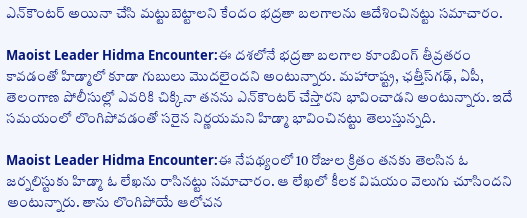ఎన్‌కౌంట‌ర్ అయినా చేసి మ‌ట్టుబెట్టాల‌ని కేందం భ‌ద్రతా బ‌ల‌గాల‌ను ఆదేశించిన‌ట్టు స‌మాచారం.

Maoist Leader Hidma Encounter:ఈ దశ‌లోనే భ‌ద్ర‌తా బ‌ల‌గాల కూంబింగ్ తీవ్ర‌త‌రం కావ‌డంతో హిడ్మాలో కూడా గుబులు మొద‌లైంద‌ని అంటున్నారు. మ‌హారాష్ట్ర‌, ఛ‌త్తీస్‌గ‌ఢ్‌, ఏపీ, తెలంగాణ పోలీసుల్లో ఎవ‌రికి చిక్కినా త‌న‌ను ఎన్‌కౌంట‌ర్ చేస్తార‌ని భావించాడ‌ని అంటున్నారు. ఇదే స‌మ‌యంలో లొంగిపోవ‌డంతో స‌రైన నిర్ణ‌యమ‌ని హిడ్మా భావించిన‌ట్టు తెలుస్తున్న‌ది.

Maoist Leader Hidma Encounter:ఈ నేప‌థ్యంలో 10 రోజుల క్రితం త‌న‌కు తెల‌సిన ఓ జ‌ర్న‌లిస్టుకు హిడ్మా ఓ లేఖ‌ను రాసిన‌ట్టు స‌మాచారం. ఆ లేఖ‌లో కీల‌క విష‌యం వెలుగు చూసింద‌ని అంటున్నారు. తాను లొంగిపోయే ఆలోచ‌న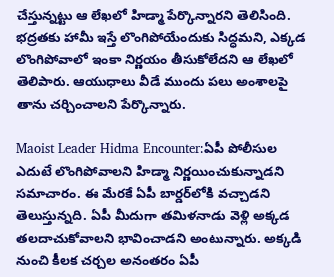చేస్తున్న‌ట్టు ఆ లేఖ‌లో హిడ్మా పేర్కొన్నార‌ని తెలిసింది. భ‌ద్ర‌త‌కు హామీ ఇస్తే లొంగిపోయేందుకు సిద్ధ‌మ‌ని, ఎక్క‌డ లొంగిపోవాలో ఇంకా నిర్ణ‌యం తీసుకోలేద‌ని ఆ లేఖ‌లో తెలిపారు. ఆయుధాలు వీడే ముందు ప‌లు అంశాల‌పై తాను చ‌ర్చించాల‌ని పేర్కొన్నారు.

Maoist Leader Hidma Encounter:ఏపీ పోలీసుల ఎదుటే లొంగిపోవాల‌ని హిడ్మా నిర్ణయించుకున్నాడ‌ని స‌మాచారం. ఈ మేర‌కే ఏపీ బార్డ‌ర్‌లోకి వ‌చ్చాడ‌ని తెలుస్తున్న‌ది. ఏపీ మీదుగా త‌మిళ‌నాడు వెళ్లి అక్క‌డ త‌ల‌దాచుకోవాల‌ని భావించాడ‌ని అంటున్నారు. అక్క‌డి నుంచి కీల‌క చ‌ర్చ‌ల అనంత‌రం ఏపీ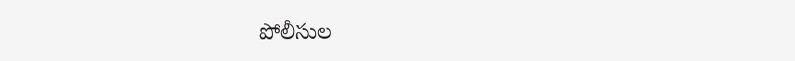పోలీసుల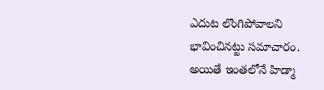ఎదుట లొంగిపోవాల‌ని భావించిన‌ట్టు స‌మాచారం. అయితే ఇంతలోనే హిడ్మా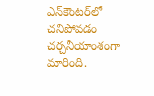ఎన్‌కౌంట‌ర్‌లో చ‌నిపోవ‌డం చ‌ర్చ‌నీయాంశంగా మారింది.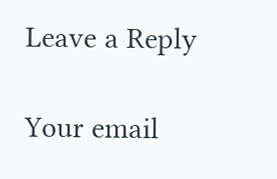Leave a Reply

Your email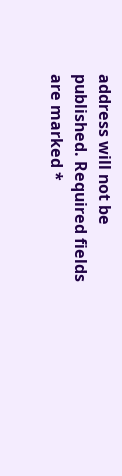address will not be published. Required fields are marked *